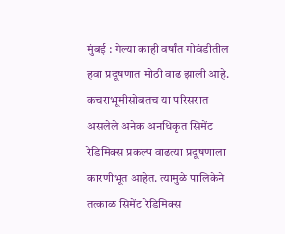मुंबई : गेल्या काही वर्षांत गोवंडीतील हवा प्रदूषणात मोठी वाढ झाली आहे. कचराभूमीसोबतच या परिसरात असलेले अनेक अनधिकृत सिमेंट रेडिमिक्स प्रकल्प वाढत्या प्रदूषणाला कारणीभूत आहेत. त्यामुळे पालिकेने तत्काळ सिमेंट रेडिमिक्स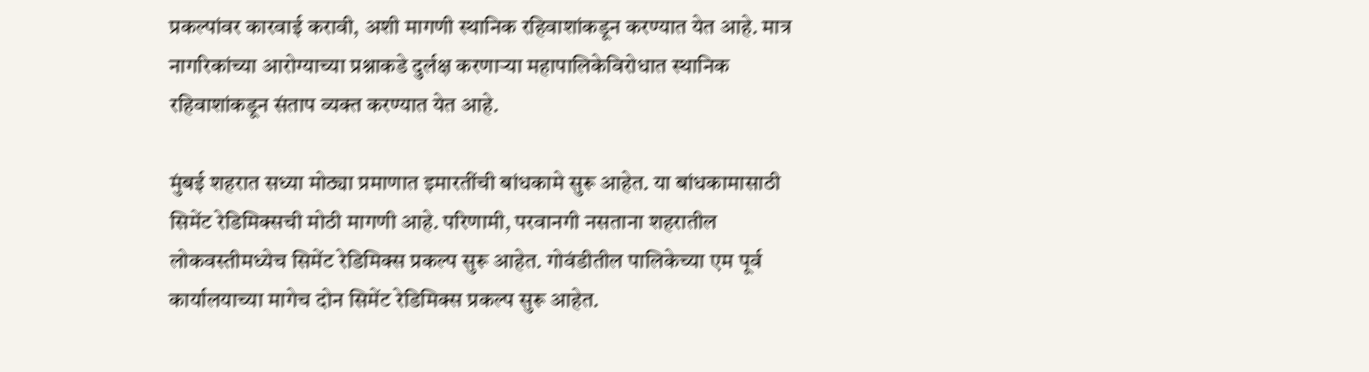प्रकल्पांवर कारवाई करावी, अशी मागणी स्थानिक रहिवाशांकडून करण्यात येत आहे. मात्र नागरिकांच्या आरोग्याच्या प्रश्नाकडे दुर्लक्ष करणाऱ्या महापालिकेविरोधात स्थानिक रहिवाशांकडून संताप व्यक्त करण्यात येत आहे.

मुंबई शहरात सध्या मोठ्या प्रमाणात इमारतींची बांधकामे सुरू आहेत. या बांधकामासाठी सिमेंट रेडिमिक्सची मोठी मागणी आहे. परिणामी, परवानगी नसताना शहरातील लोकवस्तीमध्येच सिमेंट रेडिमिक्स प्रकल्प सुरू आहेत. गोवंडीतील पालिकेच्या एम पूर्व कार्यालयाच्या मागेच दोन सिमेंट रेडिमिक्स प्रकल्प सुरू आहेत.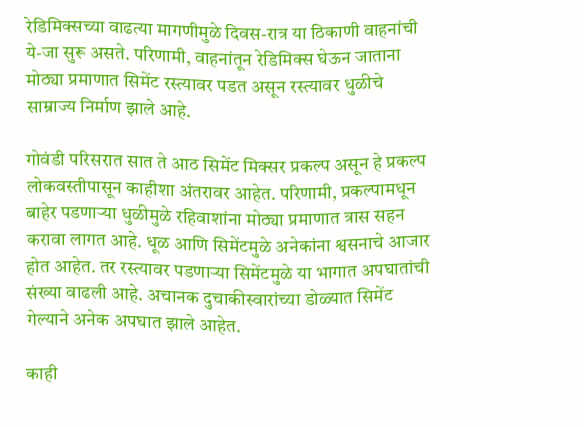रेडिमिक्सच्या वाढत्या मागणीमुळे दिवस-रात्र या ठिकाणी वाहनांची ये-जा सुरू असते. परिणामी, वाहनांतून रेडिमिक्स घेऊन जाताना मोठ्या प्रमाणात सिमेंट रस्त्यावर पडत असून रस्त्यावर धुळीचे साम्राज्य निर्माण झाले आहे.

गोवंडी परिसरात सात ते आठ सिमेंट मिक्सर प्रकल्प असून हे प्रकल्प लोकवस्तीपासून काहीशा अंतरावर आहेत. परिणामी, प्रकल्पामधून बाहेर पडणाऱ्या धुळीमुळे रहिवाशांना मोठ्या प्रमाणात त्रास सहन करावा लागत आहे. धूळ आणि सिमेंटमुळे अनेकांना श्वसनाचे आजार होत आहेत. तर रस्त्यावर पडणाऱ्या सिमेंटमुळे या भागात अपघातांची संख्या वाढली आहे. अचानक दुचाकीस्वारांच्या डोळ्यात सिमेंट गेल्याने अनेक अपघात झाले आहेत.

काही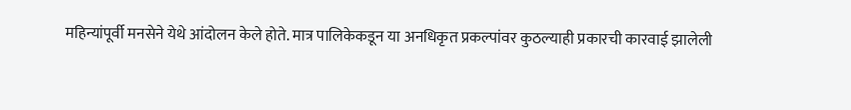महिन्यांपूर्वी मनसेने येथे आंदोलन केले होते. मात्र पालिकेकडून या अनधिकृत प्रकल्पांवर कुठल्याही प्रकारची कारवाई झालेली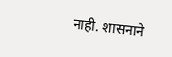नाही. शासनाने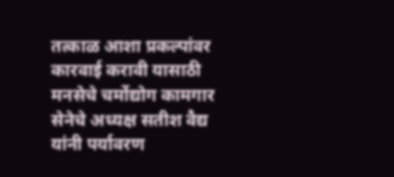तत्काळ आशा प्रकल्पांवर कारवाई करावी यासाठी मनसेचे चर्मोद्योग कामगार सेनेचे अध्यक्ष सतीश वैद्य यांनी पर्यावरण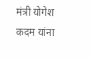मंत्री योगेश कदम यांना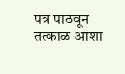पत्र पाठवून तत्काळ आशा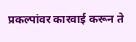प्रकल्पांवर कारवाई करून ते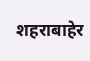शहराबाहेर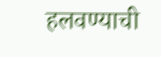हलवण्याची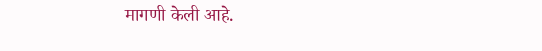मागणी केली आहे.